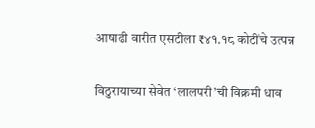आषाढी वारीत एसटीला ₹४१.१८ कोटींचे उत्पन्न

विठुरायाच्या सेवेत ‘लालपरी’ची विक्रमी धाव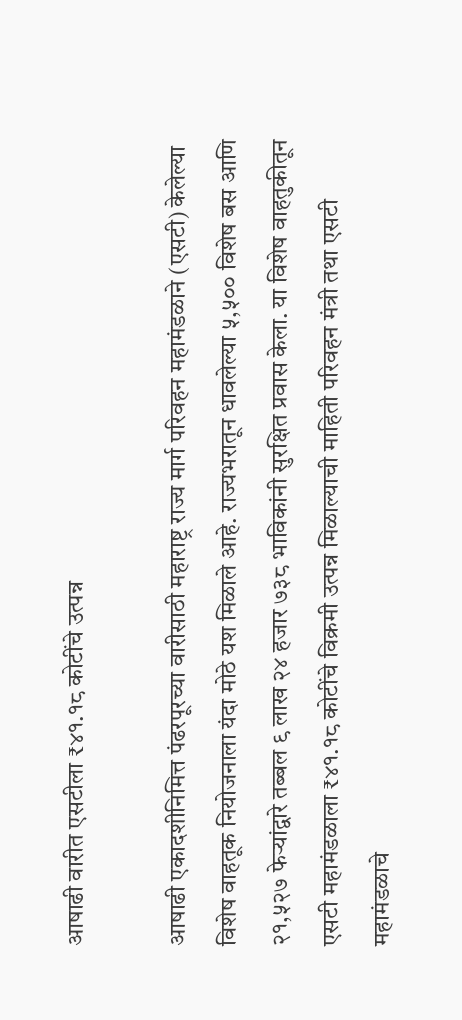आषाढी वारीत एसटीला ₹४१.१८ कोटींचे उत्पन्न

आषाढी एकादशीनिमित्त पंढरपूरच्या वारीसाठी महाराष्ट्र राज्य मार्ग परिवहन महामंडळाने (एसटी) केलेल्या विशेष वाहतूक नियोजनाला यंदा मोठे यश मिळाले आहे. राज्यभरातून धावलेल्या ५,५०० विशेष बस आणि २१,५२७ फेऱ्यांद्वारे तब्बल ९ लाख २४ हजार ७३८ भाविकांनी सुरक्षित प्रवास केला. या विशेष वाहतुकीतून एसटी महामंडळाला ₹४१.१८ कोटींचे विक्रमी उत्पन्न मिळाल्याची माहिती परिवहन मंत्री तथा एसटी महामंडळाचे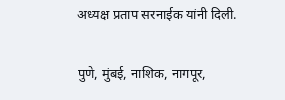अध्यक्ष प्रताप सरनाईक यांनी दिली.

पुणे, मुंबई, नाशिक, नागपूर,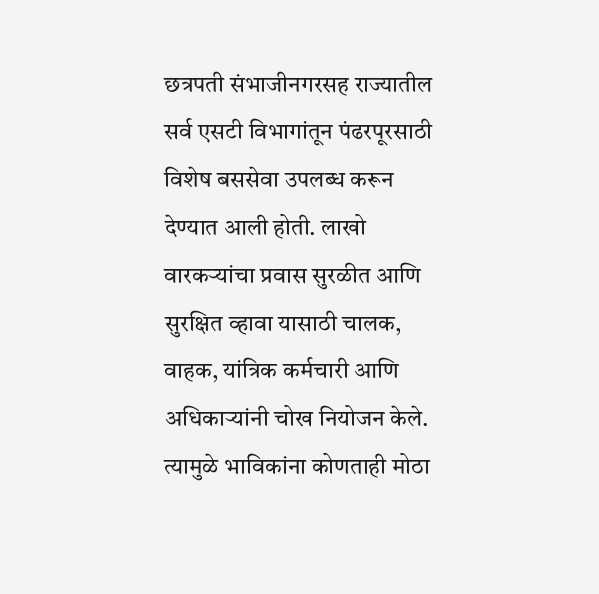छत्रपती संभाजीनगरसह राज्यातील सर्व एसटी विभागांतून पंढरपूरसाठी विशेष बससेवा उपलब्ध करून देण्यात आली होती. लाखो वारकऱ्यांचा प्रवास सुरळीत आणि सुरक्षित व्हावा यासाठी चालक, वाहक, यांत्रिक कर्मचारी आणि अधिकाऱ्यांनी चोख नियोजन केले. त्यामुळे भाविकांना कोणताही मोठा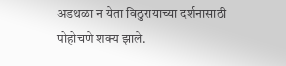अडथळा न येता विठुरायाच्या दर्शनासाठी पोहोचणे शक्य झाले.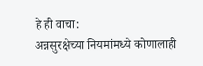हे ही वाचा:
अन्नसुरक्षेच्या नियमांमध्ये कोणालाही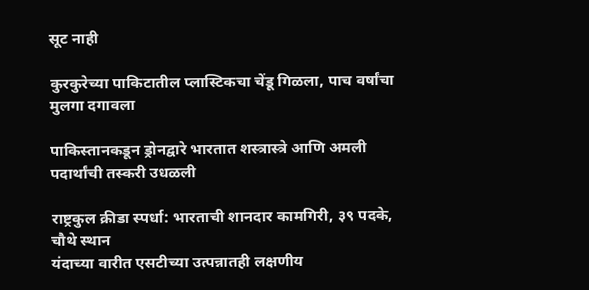सूट नाही

कुरकुरेच्या पाकिटातील प्लास्टिकचा चेंडू गिळला, पाच वर्षांचा मुलगा दगावला

पाकिस्तानकडून ड्रोनद्वारे भारतात शस्त्रास्त्रे आणि अमली पदार्थांची तस्करी उधळली

राष्ट्रकुल क्रीडा स्पर्धा: भारताची शानदार कामगिरी, ३९ पदके, चौथे स्थान
यंदाच्या वारीत एसटीच्या उत्पन्नातही लक्षणीय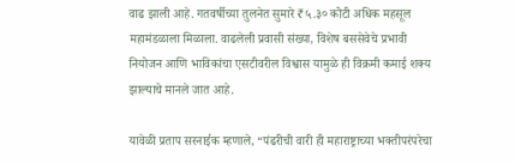वाढ झाली आहे. गतवर्षीच्या तुलनेत सुमारे ₹५.३० कोटी अधिक महसूल महामंडळाला मिळाला. वाढलेली प्रवासी संख्या, विशेष बससेवेचे प्रभावी नियोजन आणि भाविकांचा एसटीवरील विश्वास यामुळे ही विक्रमी कमाई शक्य झाल्याचे मानले जात आहे.

यावेळी प्रताप सरनाईक म्हणाले, “पंढरीची वारी ही महाराष्ट्राच्या भक्तीपरंपरेचा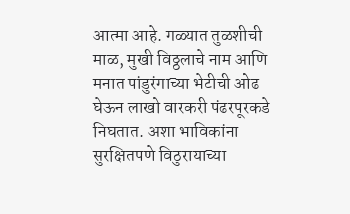आत्मा आहे. गळ्यात तुळशीची माळ, मुखी विठ्ठलाचे नाम आणि मनात पांडुरंगाच्या भेटीची ओढ घेऊन लाखो वारकरी पंढरपूरकडे निघतात. अशा भाविकांना सुरक्षितपणे विठुरायाच्या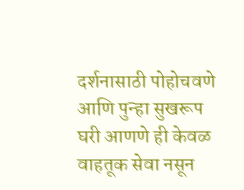दर्शनासाठी पोहोचवणे आणि पुन्हा सुखरूप घरी आणणे ही केवळ वाहतूक सेवा नसून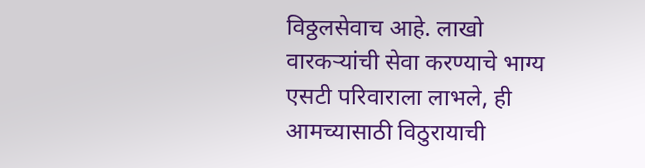विठ्ठलसेवाच आहे. लाखो वारकऱ्यांची सेवा करण्याचे भाग्य एसटी परिवाराला लाभले, ही आमच्यासाठी विठुरायाची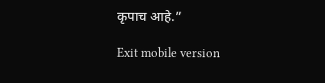कृपाच आहे.”

Exit mobile version